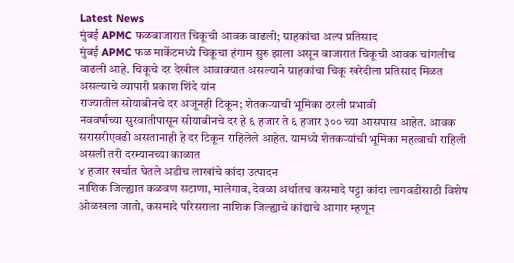Latest News
मुंबई APMC फळबाजारात चिकूची आवक वाढली; ग्राहकांचा अल्प प्रतिसाद
मुंबई APMC फळ मार्केटमध्ये चिकूचा हंगाम सुरु झाला असून बाजारात चिकूची आवक चांगलीच वाढली आहे. चिकूचे दर देखील आवाक्यात असल्याने ग्राहकांचा चिकू खरेदीला प्रतिसाद मिळत असल्याचे व्यापारी प्रकाश शिंदे यांन
राज्यातील सोयाबीनचे दर अजूनही टिकून; शेतकऱ्याची भूमिका ठरली प्रभावी
नववर्षाच्या सुरवातीपासून सोयाबीनचे दर हे ६ हजार ते ६ हजार ३०० च्या आसपास आहेत. आवक सरासरीएवढी असतानाही हे दर टिकून राहिलेले आहेत. यामध्ये शेतकऱ्यांची भूमिका महत्वाची राहिली असली तरी दरम्यानच्या काळात
४ हजार खर्चात घेतले अडीच लाखांचे कांदा उत्पादन
नाशिक जिल्ह्यात कळवण सटाणा, मालेगाव, देवळा अर्थातच कसमादे पट्टा कांदा लागवडीसाठी विशेष ओळखला जातो, कसमादे परिसराला नाशिक जिल्ह्याचे कांद्याचे आगार म्हणून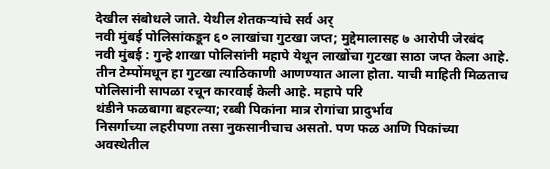देखील संबोधले जाते. येथील शेतकऱ्यांचे सर्व अर्
नवी मुंबई पोलिसांकडून ६० लाखांचा गुटखा जप्त; मुद्देमालासह ७ आरोपी जेरबंद
नवी मुंबई : गुन्हे शाखा पोलिसांनी महापे येथून लाखोंचा गुटखा साठा जप्त केला आहे. तीन टेम्पोंमधून हा गुटखा त्याठिकाणी आणण्यात आला होता. याची माहिती मिळताच पोलिसांनी सापळा रचून कारवाई केली आहे. महापे परि
थंडीने फळबागा बहरल्या; रब्बी पिकांना मात्र रोगांचा प्रादुर्भाव
निसर्गाच्या लहरीपणा तसा नुकसानीचाच असतो. पण फळ आणि पिकांच्या अवस्थेतील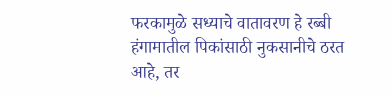फरकामुळे सध्याचे वातावरण हे रब्बी हंगामातील पिकांसाठी नुकसानीचे ठरत आहे, तर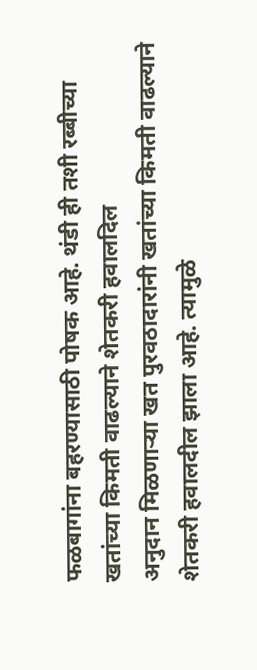फळबागांना बहरण्यासाठी पोषक आहे. थंडी ही तशी रब्बीच्या
खतांच्या किमती वाढल्याने शेतकरी हवालदिल
अनुदान मिळणाऱ्या खत पुरवठादारांनी खतांच्या किमती वाढल्याने शेतकरी हवालदील झाला आहे. त्यामुळे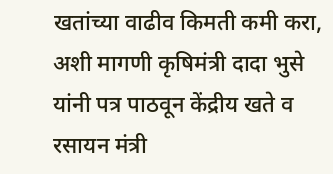खतांच्या वाढीव किमती कमी करा, अशी मागणी कृषिमंत्री दादा भुसे यांनी पत्र पाठवून केंद्रीय खते व रसायन मंत्री